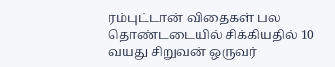ரம்புட்டான் விதைகள் பல தொண்டடையில் சிக்கியதில் 10 வயது சிறுவன் ஒருவர்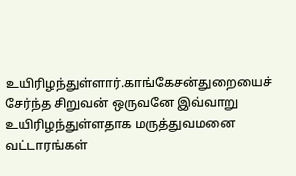உயிரிழந்துள்ளார்.காங்கேசன்துறையைச் சேர்ந்த சிறுவன் ஒருவனே இவ்வாறு உயிரிழந்துள்ளதாக மருத்துவமனை வட்டாரங்கள்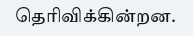தெரிவிக்கின்றன.